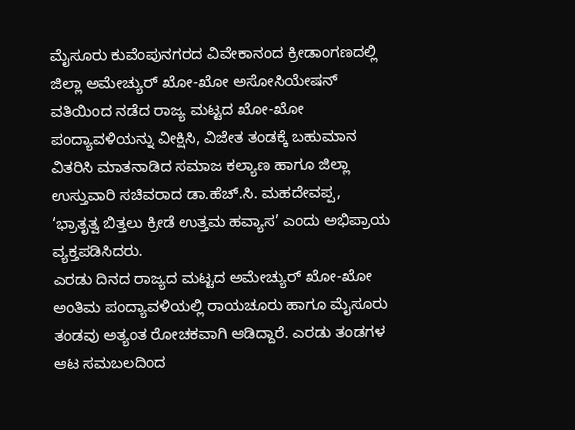ಮೈಸೂರು ಕುವೆಂಪುನಗರದ ವಿವೇಕಾನಂದ ಕ್ರೀಡಾಂಗಣದಲ್ಲಿ ಜಿಲ್ಲಾ ಅಮೇಚ್ಯುರ್ ಖೋ-ಖೋ ಅಸೋಸಿಯೇಷನ್ ವತಿಯಿಂದ ನಡೆದ ರಾಜ್ಯ ಮಟ್ಟದ ಖೋ-ಖೋ ಪಂದ್ಯಾವಳಿಯನ್ನು ವೀಕ್ಷಿಸಿ, ವಿಜೇತ ತಂಡಕ್ಕೆ ಬಹುಮಾನ ವಿತರಿಸಿ ಮಾತನಾಡಿದ ಸಮಾಜ ಕಲ್ಯಾಣ ಹಾಗೂ ಜಿಲ್ಲಾ ಉಸ್ತುವಾರಿ ಸಚಿವರಾದ ಡಾ.ಹೆಚ್.ಸಿ. ಮಹದೇವಪ್ಪ, ‘ಭ್ರಾತೃತ್ವ ಬಿತ್ತಲು ಕ್ರೀಡೆ ಉತ್ತಮ ಹವ್ಯಾಸ’ ಎಂದು ಅಭಿಪ್ರಾಯ ವ್ಯಕ್ತಪಡಿಸಿದರು.
ಎರಡು ದಿನದ ರಾಜ್ಯದ ಮಟ್ಟದ ಅಮೇಚ್ಯುರ್ ಖೋ-ಖೋ ಅಂತಿಮ ಪಂದ್ಯಾವಳಿಯಲ್ಲಿ ರಾಯಚೂರು ಹಾಗೂ ಮೈಸೂರು ತಂಡವು ಅತ್ಯಂತ ರೋಚಕವಾಗಿ ಆಡಿದ್ದಾರೆ. ಎರಡು ತಂಡಗಳ ಆಟ ಸಮಬಲದಿಂದ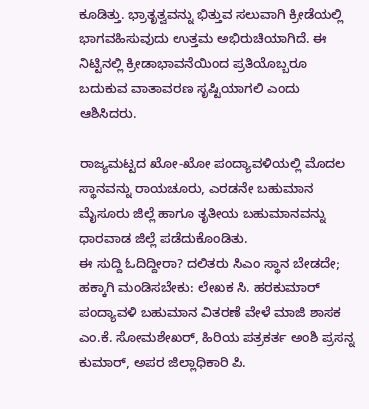ಕೂಡಿತ್ತು. ಭ್ರಾತೃತ್ವವನ್ನು ಭಿತ್ತುವ ಸಲುವಾಗಿ ಕ್ರೀಡೆಯಲ್ಲಿ ಭಾಗವಹಿಸುವುದು ಉತ್ತಮ ಅಭಿರುಚಿಯಾಗಿದೆ. ಈ ನಿಟ್ಟಿನಲ್ಲಿ ಕ್ರೀಡಾಭಾವನೆಯಿಂದ ಪ್ರತಿಯೊಬ್ಬರೂ ಬದುಕುವ ವಾತಾವರಣ ಸೃಷ್ಟಿಯಾಗಲಿ ಎಂದು ಆಶಿಸಿದರು.

ರಾಜ್ಯಮಟ್ಟದ ಖೋ-ಖೋ ಪಂದ್ಯಾವಳಿಯಲ್ಲಿ ಮೊದಲ ಸ್ಥಾನವನ್ನು ರಾಯಚೂರು, ಎರಡನೇ ಬಹುಮಾನ ಮೈಸೂರು ಜಿಲ್ಲೆ ಹಾಗೂ ತೃತೀಯ ಬಹುಮಾನವನ್ನು ಧಾರವಾಡ ಜಿಲ್ಲೆ ಪಡೆದುಕೊಂಡಿತು.
ಈ ಸುದ್ದಿ ಓದಿದ್ದೀರಾ? ದಲಿತರು ಸಿಎಂ ಸ್ಥಾನ ಬೇಡದೇ; ಹಕ್ಕಾಗಿ ಮಂಡಿಸಬೇಕು: ಲೇಖಕ ಸಿ. ಹರಕುಮಾರ್
ಪಂದ್ಯಾವಳಿ ಬಹುಮಾನ ವಿತರಣೆ ವೇಳೆ ಮಾಜಿ ಶಾಸಕ ಎಂ.ಕೆ. ಸೋಮಶೇಖರ್, ಹಿರಿಯ ಪತ್ರಕರ್ತ ಅಂಶಿ ಪ್ರಸನ್ನ ಕುಮಾರ್, ಅಪರ ಜಿಲ್ಲಾಧಿಕಾರಿ ಪಿ.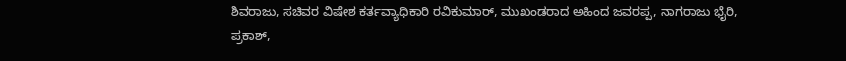ಶಿವರಾಜು, ಸಚಿವರ ವಿಷೇಶ ಕರ್ತವ್ಯಾಧಿಕಾರಿ ರವಿಕುಮಾರ್, ಮುಖಂಡರಾದ ಅಹಿಂದ ಜವರಪ್ಪ, ನಾಗರಾಜು ಭೈರಿ, ಪ್ರಕಾಶ್,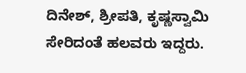ದಿನೇಶ್, ಶ್ರೀಪತಿ, ಕೃಷ್ಣಸ್ವಾಮಿ ಸೇರಿದಂತೆ ಹಲವರು ಇದ್ದರು.